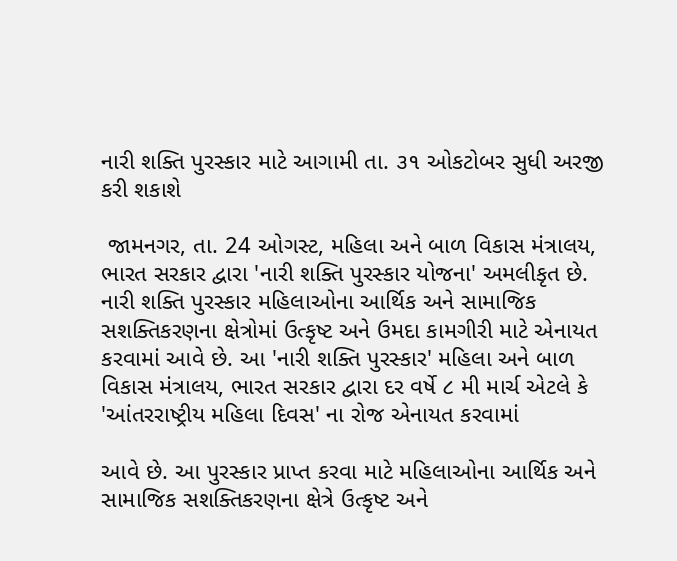નારી શક્તિ પુરસ્કાર માટે આગામી તા. ૩૧ ઓકટોબર સુધી અરજી કરી શકાશે

 જામનગર, તા. 24 ઓગસ્ટ, મહિલા અને બાળ વિકાસ મંત્રાલય, ભારત સરકાર દ્વારા 'નારી શક્તિ પુરસ્કાર યોજના' અમલીકૃત છે. નારી શક્તિ પુરસ્કાર મહિલાઓના આર્થિક અને સામાજિક સશક્તિકરણના ક્ષેત્રોમાં ઉત્કૃષ્ટ અને ઉમદા કામગીરી માટે એનાયત કરવામાં આવે છે. આ 'નારી શક્તિ પુરસ્કાર' મહિલા અને બાળ વિકાસ મંત્રાલય, ભારત સરકાર દ્વારા દર વર્ષે ૮ મી માર્ચ એટલે કે 'આંતરરાષ્ટ્રીય મહિલા દિવસ' ના રોજ એનાયત કરવામાં

આવે છે. આ પુરસ્કાર પ્રાપ્ત કરવા માટે મહિલાઓના આર્થિક અને સામાજિક સશક્તિકરણના ક્ષેત્રે ઉત્કૃષ્ટ અને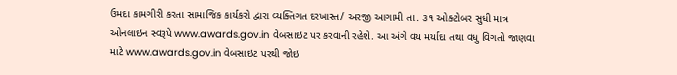ઉમદા કામગીરી કરતા સામાજિક કાર્યકરો દ્વારા વ્યક્તિગત દરખાસ્ત/ અરજી આગામી તા. ૩૧ ઓક્ટોબર સુધી માત્ર ઓનલાઇન સ્વરૂપે www.awards.gov.in વેબસાઇટ પર કરવાની રહેશે. આ અંગે વય મર્યાદા તથા વધુ વિગતો જાણવા માટે www.awards.gov.in વેબસાઇટ પરથી જોઇ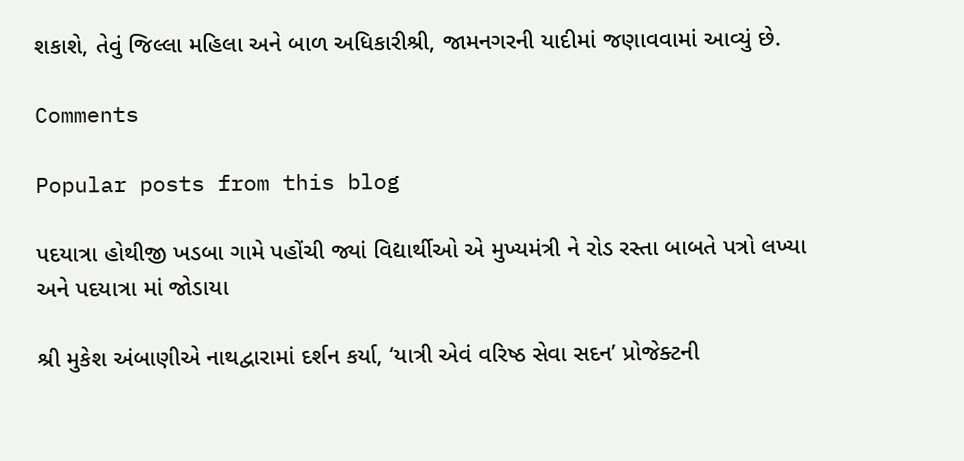શકાશે, તેવું જિલ્લા મહિલા અને બાળ અધિકારીશ્રી, જામનગરની યાદીમાં જણાવવામાં આવ્યું છે.

Comments

Popular posts from this blog

પદયાત્રા હોથીજી ખડબા ગામે પહોંચી જ્યાં વિદ્યાર્થીઓ એ મુખ્યમંત્રી ને રોડ રસ્તા બાબતે પત્રો લખ્યા અને પદયાત્રા માં જોડાયા

શ્રી મુકેશ અંબાણીએ નાથદ્વારામાં દર્શન કર્યા, ‘યાત્રી એવં વરિષ્ઠ સેવા સદન’ પ્રોજેક્ટની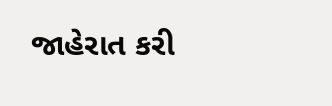જાહેરાત કરી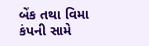બેંક તથા વિમા કંપની સામે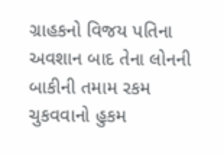ગ્રાહકનો વિજય પતિના અવશાન બાદ તેના લોનની બાકીની તમામ રકમ ચુકવવાનો હુકમ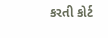કરતી કોર્ટ